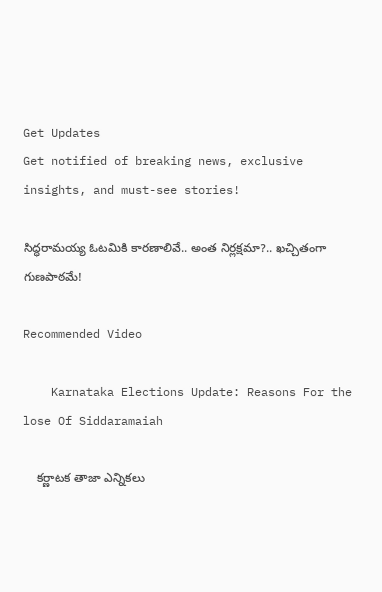Get Updates
Get notified of breaking news, exclusive insights, and must-see stories!

సిద్ధరామయ్య ఓటమికి కారణాలివే.. అంత నిర్లక్షమా?.. ఖచ్చితంగా గుణపాఠమే!

Recommended Video

    Karnataka Elections Update: Reasons For the lose Of Siddaramaiah

    కర్ణాటక తాజా ఎన్నికలు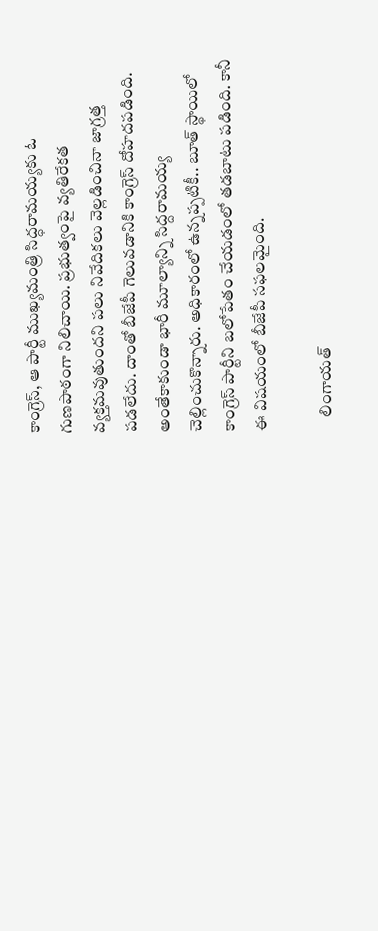కాంగ్రెస్, ఆ పార్టీ ముఖ్యమంత్రి సిద్ధరామయ్యకు ఓ గుణపాఠంగా నిలిచాయి. ప్రభుత్వంపై వ్యతిరేకత వ్యక్తమవుతుందని పలు నివేదికలు వెల్లడించినా జాగ్రత్త పడలేదు. దాంతో బీజేపీ గెలువడానికి కాంగ్రెస్ దోహదపడింది. అంతేకాకుండా భారీ మూల్యాన్ని సిద్దరామయ్య చెల్లించుకొన్నారు. అధికారంలో ఉన్నప్పటికీ.. బూత్ స్థాయిలో కాంగ్రెస్ పార్టీని బలోపేతం చేయడంలో తడబాటు పడింది. కానీ ఈ విషయంలో బీజేపీ సఫలమైంది.

    లింగాయత్‌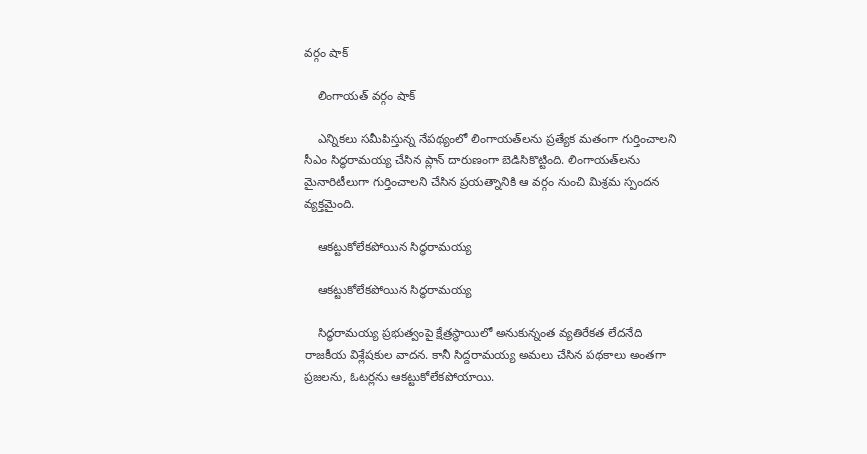వర్గం షాక్

    లింగాయత్‌ వర్గం షాక్

    ఎన్నికలు సమీపిస్తున్న నేపథ్యంలో లింగాయత్‌లను ప్రత్యేక మతంగా గుర్తించాలని సీఎం సిద్ధరామయ్య చేసిన ప్లాన్ దారుణంగా బెడిసికొట్టింది. లింగాయత్‌లను మైనారిటీలుగా గుర్తించాలని చేసిన ప్రయత్నానికి ఆ వర్గం నుంచి మిశ్రమ స్పందన వ్యక్తమైంది.

    ఆకట్టుకోలేకపోయిన సిద్ధరామయ్య

    ఆకట్టుకోలేకపోయిన సిద్ధరామయ్య

    సిద్ధరామయ్య ప్రభుత్వంపై క్షేత్రస్థాయిలో అనుకున్నంత వ్యతిరేకత లేదనేది రాజకీయ విశ్లేషకుల వాదన. కానీ సిద్దరామయ్య అమలు చేసిన పథకాలు అంతగా ప్రజలను, ఓటర్లను ఆకట్టుకోలేకపోయాయి.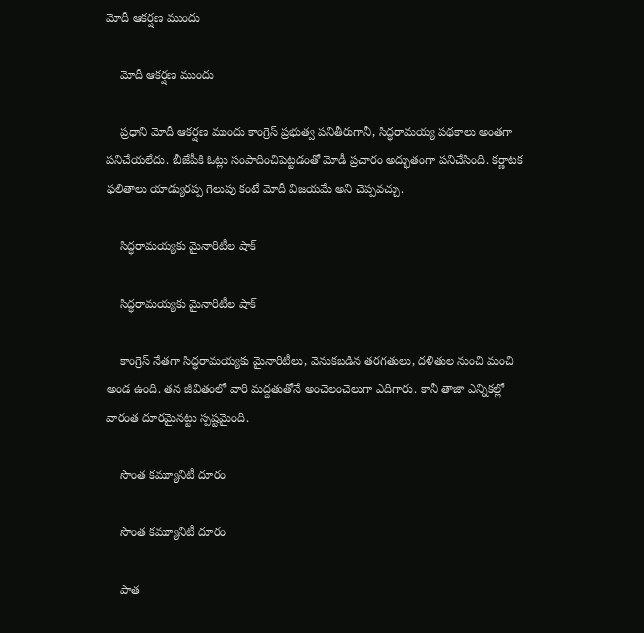మోదీ ఆకర్షణ ముందు

    మోదీ ఆకర్షణ ముందు

    ప్రధాని మోదీ ఆకర్షణ ముందు కాంగ్రెస్ ప్రభుత్వ పనితీరుగానీ, సిద్ధరామయ్య పథకాలు అంతగా పనిచేయలేదు. బీజేపీకి ఓట్లు సంపాదించిపెట్టడంతో మోడీ ప్రచారం అద్భుతంగా పనిచేసింది. కర్ణాటక ఫలితాలు యాడ్యురప్ప గెలుపు కంటే మోదీ విజయమే అని చెప్పవచ్చు.

    సిద్ధరామయ్యకు మైనారిటీల షాక్

    సిద్ధరామయ్యకు మైనారిటీల షాక్

    కాంగ్రెస్ నేతగా సిద్ధరామయ్యకు మైనారిటీలు, వెనుకబడిన తరగతులు, దళితుల నుంచి మంచి అండ ఉంది. తన జీవితంలో వారి మద్దతుతోనే అంచెలంచెలుగా ఎదిగారు. కానీ తాజా ఎన్నికల్లో వారంత దూరమైనట్టు స్పష్టమైంది.

    సొంత కమ్యూనిటీ దూరం

    సొంత కమ్యూనిటీ దూరం

    పాత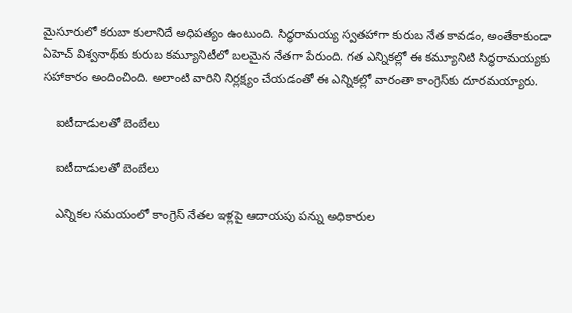మైసూరులో కరుబా కులానిదే అధిపత్యం ఉంటుంది. సిద్ధరామయ్య స్వతహాగా కురుబ నేత కావడం, అంతేకాకుండా ఏహెచ్ విశ్వనాథ్‌కు కురుబ కమ్యూనిటీలో బలమైన నేతగా పేరుంది. గత ఎన్నికల్లో ఈ కమ్యూనిటి సిద్ధరామయ్యకు సహాకారం అందించింది. అలాంటి వారిని నిర్లక్ష్యం చేయడంతో ఈ ఎన్నికల్లో వారంతా కాంగ్రెస్‌కు దూరమయ్యారు.

    ఐటీదాడులతో బెంబేలు

    ఐటీదాడులతో బెంబేలు

    ఎన్నికల సమయంలో కాంగ్రెస్ నేతల ఇళ్లపై ఆదాయపు పన్ను అధికారుల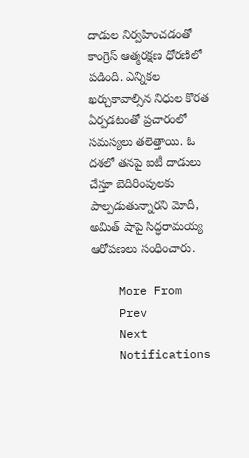దాడుల నిర్వహించడంతో కాంగ్రెస్ ఆత్మరక్షణ ధోరణిలో పడింది. ఎన్నికల ఖర్చుకావాల్సిన నిధుల కొరత ఏర్పడటంతో ప్రచారంలో సమస్యలు తలెత్తాయి. ఓ దశలో తనపై ఐటీ దాడులు చేస్తూ బెదిరింపులకు పాల్పడుతున్నారని మోదీ, అమిత్ షాపై సిద్ధరామయ్య ఆరోపణలు సంధించారు.

    More From
    Prev
    Next
    Notifications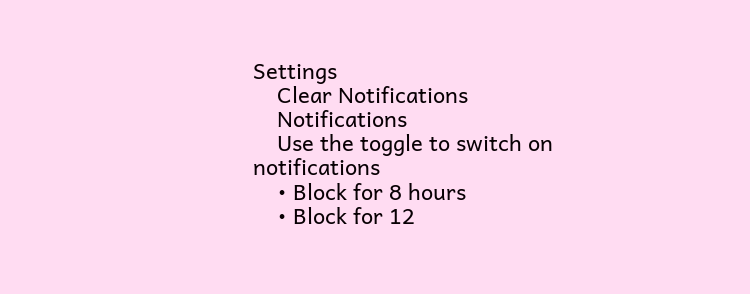Settings
    Clear Notifications
    Notifications
    Use the toggle to switch on notifications
    • Block for 8 hours
    • Block for 12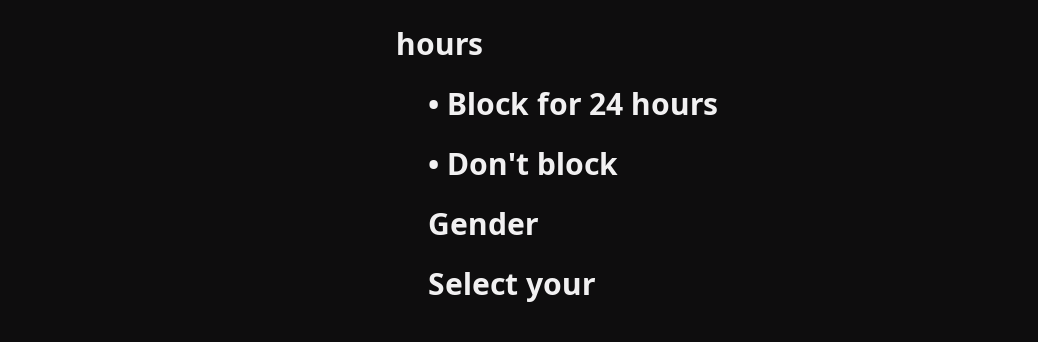hours
    • Block for 24 hours
    • Don't block
    Gender
    Select your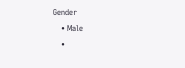Gender
    • Male
    •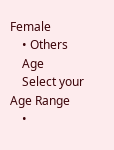Female
    • Others
    Age
    Select your Age Range
    •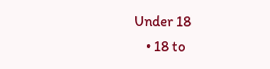Under 18
    • 18 to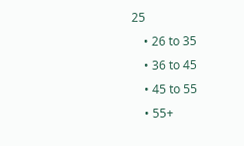25
    • 26 to 35
    • 36 to 45
    • 45 to 55
    • 55+